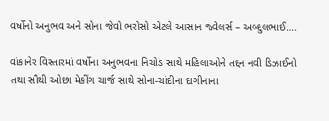વર્ષોનો અનુભવ અને સોના જેવો ભરોસો એટલે આસાન જ્વેલર્સ – અબ્દુલભાઈ….

વાંકાનેર વિસ્તારમાં વર્ષોના અનુભવના નિચોડ સાથે મહિલાઓને તદ્દન નવી ડિઝાઈનો તથા સૌથી ઓછા મેકીંગ ચાર્જ સાથે સોના-ચાંદીના દાગીનાના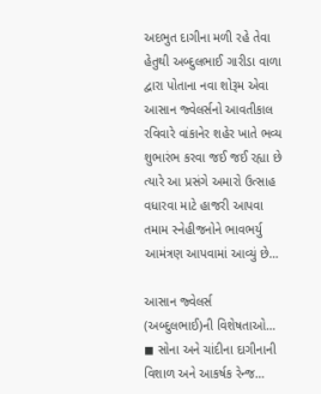અદભુત દાગીના મળી રહે તેવા હેતુથી અબ્દુલભાઈ ગારીડા વાળા દ્વારા પોતાના નવા શોરૂમ એવા આસાન જ્વેલર્સનો આવતીકાલ રવિવારે વાંકાનેર શહેર ખાતે ભવ્ય શુભારંભ કરવા જઈ જઈ રહ્યા છે ત્યારે આ પ્રસંગે અમારો ઉત્સાહ વધારવા માટે હાજરી આપવા તમામ સ્નેહીજનોને ભાવભર્યુ આમંત્રણ આપવામાં આવ્યું છે…

આસાન જ્વેલર્સ (અબ્દુલભાઈ)ની વિશેષતાઓ…
◼ સોના અને ચાંદીના દાગીનાની વિશાળ અને આકર્ષક રેન્જ…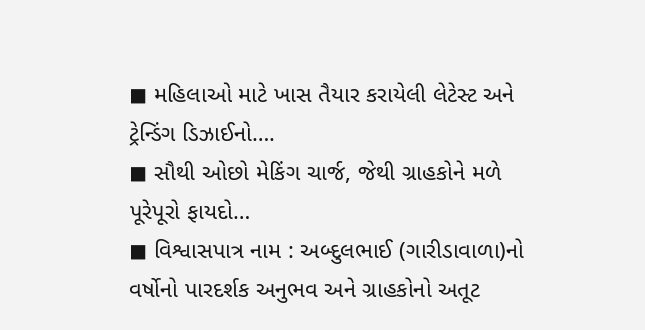◼ મહિલાઓ માટે ખાસ તૈયાર કરાયેલી લેટેસ્ટ અને ટ્રેન્ડિંગ ડિઝાઈનો….
◼ સૌથી ઓછો મેકિંગ ચાર્જ, જેથી ગ્રાહકોને મળે પૂરેપૂરો ફાયદો…
◼ વિશ્વાસપાત્ર નામ : અબ્દુલભાઈ (ગારીડાવાળા)નો વર્ષોનો પારદર્શક અનુભવ અને ગ્રાહકોનો અતૂટ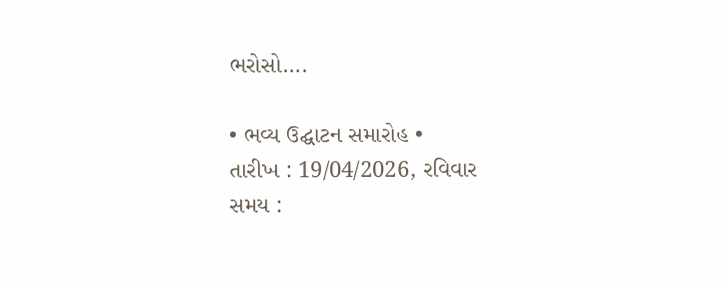ભરોસો….

• ભવ્ય ઉદ્ઘાટન સમારોહ •
તારીખ : 19/04/2026, રવિવાર
સમય :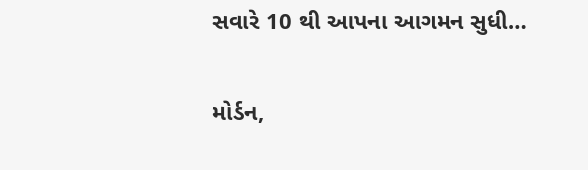સવારે 10 થી આપના આગમન સુધી…

મોર્ડન,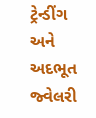ટ્રેન્ડીંગ અને અદભૂત જ્વેલરી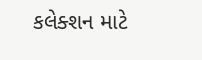કલેક્શન માટે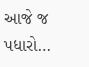આજે જ પધારો…